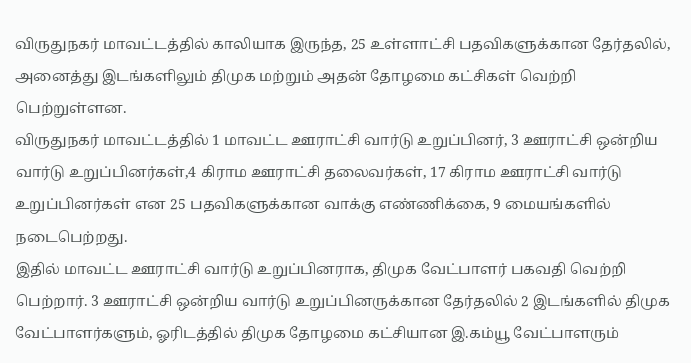விருதுநகர் மாவட்டத்தில் காலியாக இருந்த, 25 உள்ளாட்சி பதவிகளுக்கான தேர்தலில், அனைத்து இடங்களிலும் திமுக மற்றும் அதன் தோழமை கட்சிகள் வெற்றி பெற்றுள்ளன.
விருதுநகர் மாவட்டத்தில் 1 மாவட்ட ஊராட்சி வார்டு உறுப்பினர், 3 ஊராட்சி ஒன்றிய வார்டு உறுப்பினர்கள்,4 கிராம ஊராட்சி தலைவர்கள், 17 கிராம ஊராட்சி வார்டு உறுப்பினர்கள் என 25 பதவிகளுக்கான வாக்கு எண்ணிக்கை, 9 மையங்களில் நடைபெற்றது.
இதில் மாவட்ட ஊராட்சி வார்டு உறுப்பினராக, திமுக வேட்பாளர் பகவதி வெற்றி பெற்றார். 3 ஊராட்சி ஒன்றிய வார்டு உறுப்பினருக்கான தேர்தலில் 2 இடங்களில் திமுக வேட்பாளர்களும், ஓரிடத்தில் திமுக தோழமை கட்சியான இ.கம்யூ வேட்பாளரும்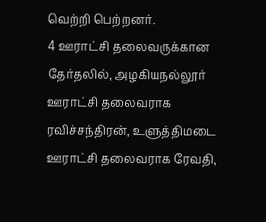வெற்றி பெற்றனர்.
4 ஊராட்சி தலைவருக்கான தேர்தலில், அழகியநல்லூர் ஊராட்சி தலைவராக ரவிச்சந்திரன், உளுத்திமடை ஊராட்சி தலைவராக ரேவதி,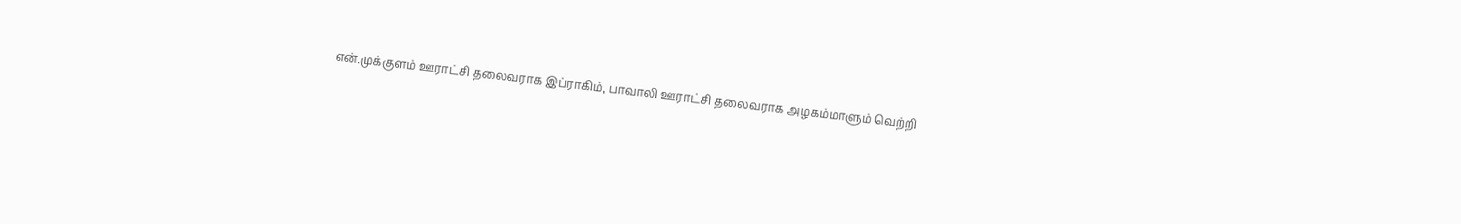என்.முக்குளம் ஊராட்சி தலைவராக இப்ராகிம், பாவாலி ஊராட்சி தலைவராக அழகம்மாளும் வெற்றி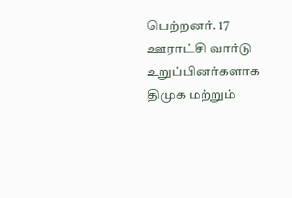பெற்றனர். 17 ஊராட்சி வார்டு உறுப்பினர்களாக திமுக மற்றும்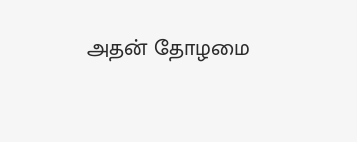அதன் தோழமை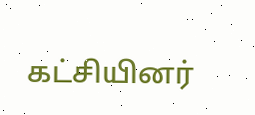கட்சியினர்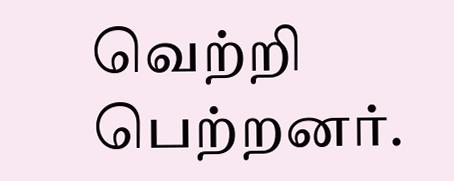வெற்றி பெற்றனர்.